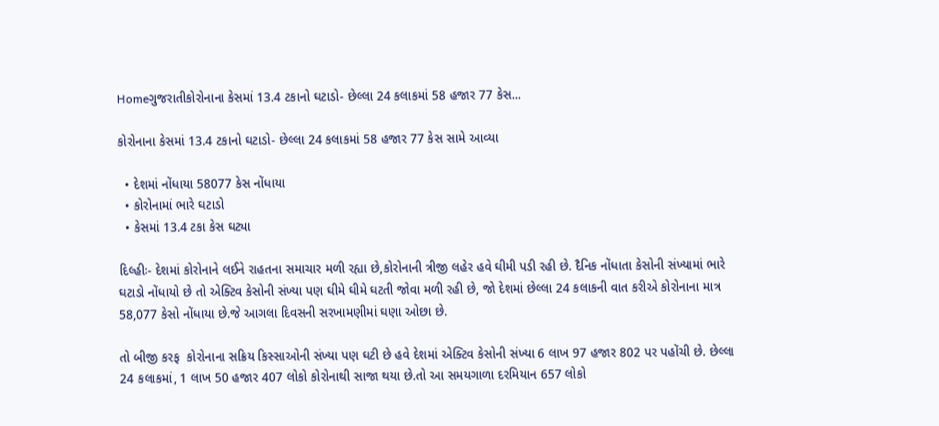Homeગુજરાતીકોરોનાના કેસમાં 13.4 ટકાનો ઘટાડો- છેલ્લા 24 કલાકમાં 58 હજાર 77 કેસ...

કોરોનાના કેસમાં 13.4 ટકાનો ઘટાડો- છેલ્લા 24 કલાકમાં 58 હજાર 77 કેસ સામે આવ્યા

  • દેશમાં નોંધાયા 58077 કેસ નોંધાયા
  • કોરોનામાં ભારે ઘટાડો
  • કેસમાં 13.4 ટકા કેસ ઘટ્યા

દિલ્હીઃ- દેશમાં કોરોનાને લઈને રાહતના સમાચાર મળી રહ્યા છે,કોરોનાની ત્રીજી લહેર હવે ઘીમી પડી રહી છે. દૈનિક નોંધાતા કેસોની સંખ્યામાં ભારે ઘટાડો નોંધાયો છે તો એક્ટિવ કેસોની સંખ્યા પણ ઘીમે ઘીમે ઘટતી જોવા મળી રહી છે, જો દેશમાં છેલ્લા 24 કલાકની વાત કરીએ કોરોનાના માત્ર 58,077 કેસો નોંધાયા છે.જે આગલા દિવસની સરખામણીમાં ઘણા ઓછા છે.

તો બીજી કરફ  કોરોનાના સક્રિય કિસ્સાઓની સંખ્યા પણ ઘટી છે હવે દેશમાં એક્ટિવ કેસોની સંખ્યા 6 લાખ 97 હજાર 802 પર પહોંચી છે. છેલ્લા 24 કલાકમાં, 1 લાખ 50 હજાર 407 લોકો કોરોનાથી સાજા થયા છે.તો આ સમયગાળા દરમિયાન 657 લોકો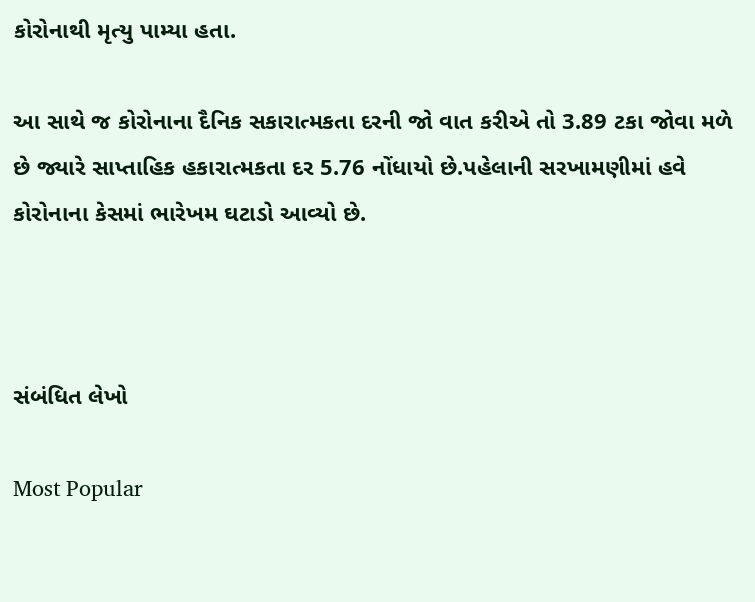કોરોનાથી મૃત્યુ પામ્યા હતા.

આ સાથે જ કોરોનાના દૈનિક સકારાત્મકતા દરની જો વાત કરીએ તો 3.89 ટકા જોવા મળે છે જ્યારે સાપ્તાહિક હકારાત્મકતા દર 5.76 નોંધાયો છે.પહેલાની સરખામણીમાં હવે કોરોનાના કેસમાં ભારેખમ ઘટાડો આવ્યો છે.



સંબંધિત લેખો

Most Popular